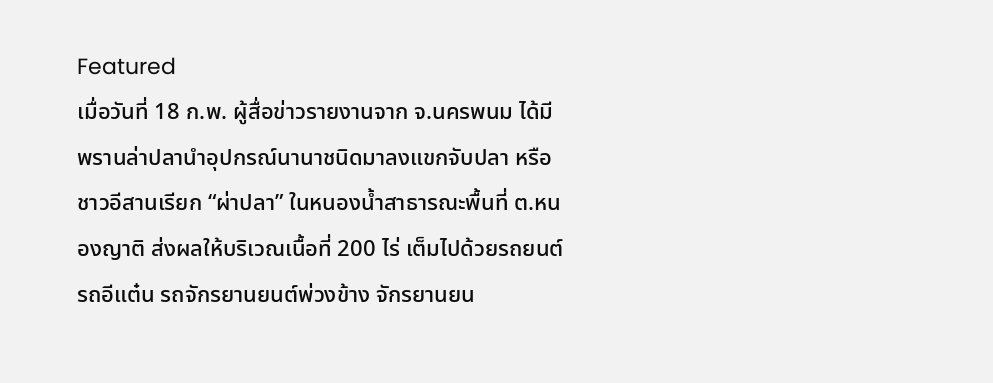Featured
เมื่อวันที่ 18 ก.พ. ผู้สื่อข่าวรายงานจาก จ.นครพนม ได้มีพรานล่าปลานำอุปกรณ์นานาชนิดมาลงแขกจับปลา หรือชาวอีสานเรียก “ผ่าปลา” ในหนองน้ำสาธารณะพื้นที่ ต.หนองญาติ ส่งผลให้บริเวณเนื้อที่ 200 ไร่ เต็มไปด้วยรถยนต์ รถอีแต๋น รถจักรยานยนต์พ่วงข้าง จักรยานยน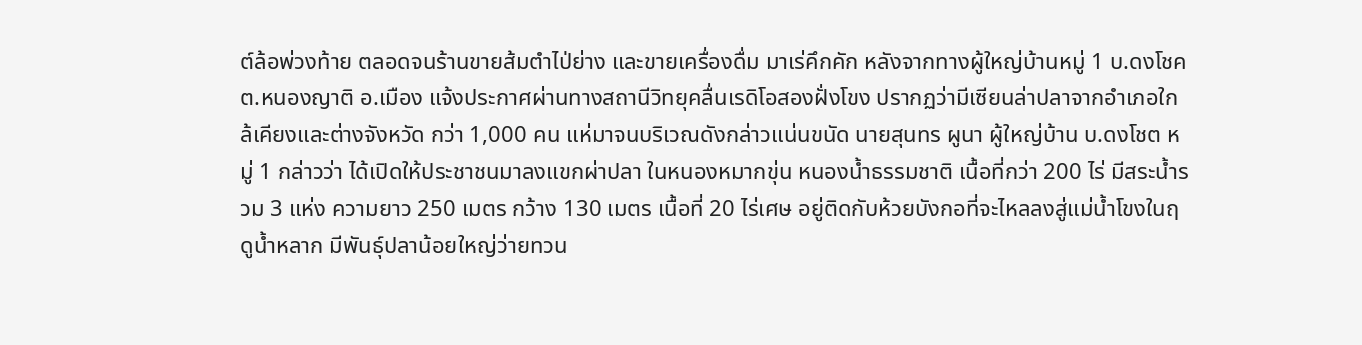ต์ล้อพ่วงท้าย ตลอดจนร้านขายส้มตำไป่ย่าง และขายเครื่องดื่ม มาเร่คึกคัก หลังจากทางผู้ใหญ่บ้านหมู่ 1 บ.ดงโชค ต.หนองญาติ อ.เมือง แจ้งประกาศผ่านทางสถานีวิทยุคลื่นเรดิโอสองฝั่งโขง ปรากฏว่ามีเซียนล่าปลาจากอำเภอใกล้เคียงและต่างจังหวัด กว่า 1,000 คน แห่มาจนบริเวณดังกล่าวแน่นขนัด นายสุนทร ผูนา ผู้ใหญ่บ้าน บ.ดงโชต หมู่ 1 กล่าวว่า ได้เปิดให้ประชาชนมาลงแขกผ่าปลา ในหนองหมากขุ่น หนองน้ำธรรมชาติ เนื้อที่กว่า 200 ไร่ มีสระน้ำรวม 3 แห่ง ความยาว 250 เมตร กว้าง 130 เมตร เนื้อที่ 20 ไร่เศษ อยู่ติดกับห้วยบังกอที่จะไหลลงสู่แม่น้ำโขงในฤดูน้ำหลาก มีพันธุ์ปลาน้อยใหญ่ว่ายทวน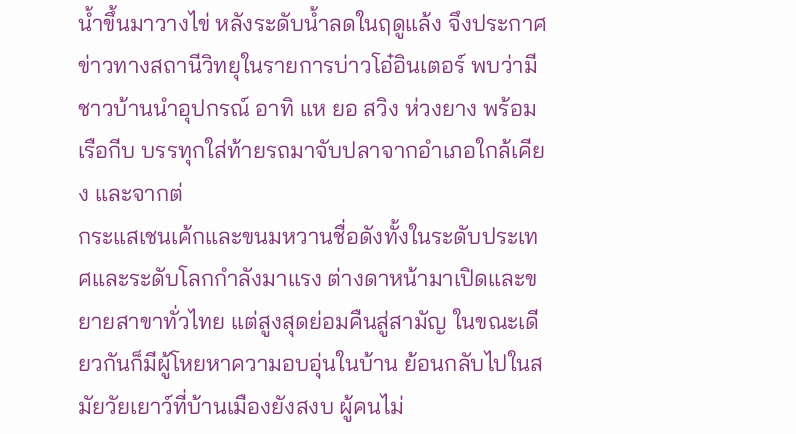น้ำขึ้นมาวางไข่ หลังระดับน้ำลดในฤดูแล้ง จึงประกาศข่าวทางสถานีวิทยุในรายการบ่าวโอ๋อินเตอร์ พบว่ามีชาวบ้านนำอุปกรณ์ อาทิ แห ยอ สวิง ห่วงยาง พร้อมเรือกีบ บรรทุกใส่ท้ายรถมาจับปลาจากอำเภอใกล้เคียง และจากต่
กระแสเชนเค้กและขนมหวานชื่อดังทั้งในระดับประเทศและระดับโลกกำลังมาแรง ต่างดาหน้ามาเปิดและขยายสาขาทั่วไทย แต่สูงสุดย่อมคืนสู่สามัญ ในขณะเดียวกันก็มีผู้โหยหาความอบอุ่นในบ้าน ย้อนกลับไปในสมัยวัยเยาว์ที่บ้านเมืองยังสงบ ผู้คนไม่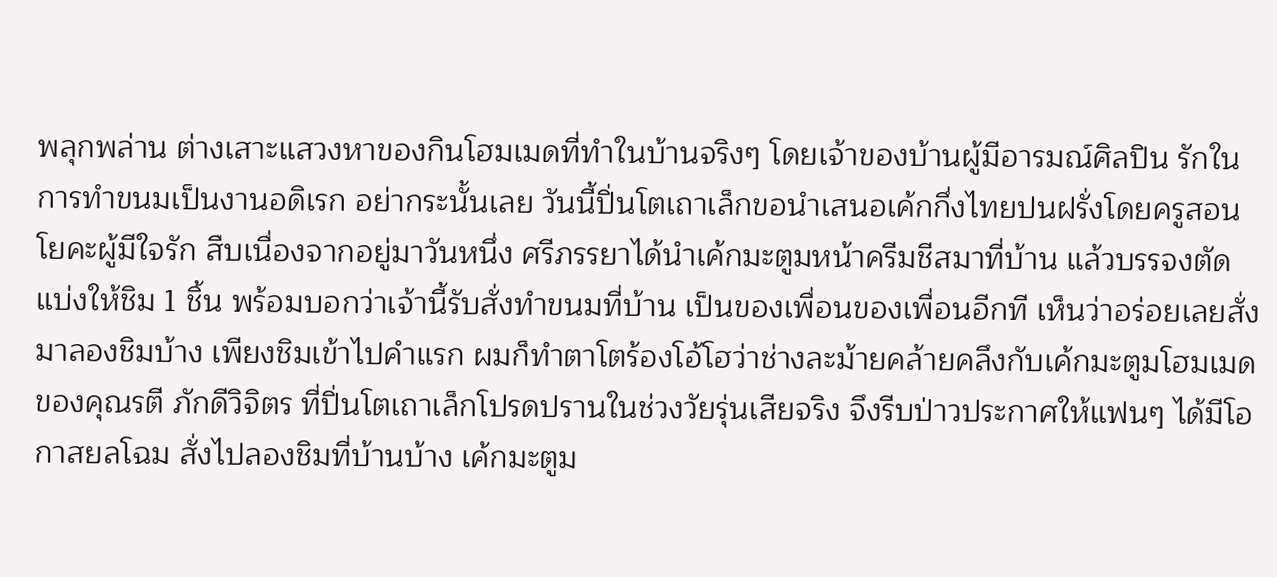พลุกพล่าน ต่างเสาะแสวงหาของกินโฮมเมดที่ทำในบ้านจริงๆ โดยเจ้าของบ้านผู้มีอารมณ์ศิลปิน รักในการทำขนมเป็นงานอดิเรก อย่ากระนั้นเลย วันนี้ปิ่นโตเถาเล็กขอนำเสนอเค้กกึ่งไทยปนฝรั่งโดยครูสอนโยคะผู้มีใจรัก สืบเนื่องจากอยู่มาวันหนึ่ง ศรีภรรยาได้นำเค้กมะตูมหน้าครีมชีสมาที่บ้าน แล้วบรรจงตัดแบ่งให้ชิม 1 ชิ้น พร้อมบอกว่าเจ้านี้รับสั่งทำขนมที่บ้าน เป็นของเพื่อนของเพื่อนอีกที เห็นว่าอร่อยเลยสั่งมาลองชิมบ้าง เพียงชิมเข้าไปคำแรก ผมก็ทำตาโตร้องโอ้โฮว่าช่างละม้ายคล้ายคลึงกับเค้กมะตูมโฮมเมดของคุณรตี ภักดีวิจิตร ที่ปิ่นโตเถาเล็กโปรดปรานในช่วงวัยรุ่นเสียจริง จึงรีบป่าวประกาศให้แฟนๆ ได้มีโอกาสยลโฉม สั่งไปลองชิมที่บ้านบ้าง เค้กมะตูม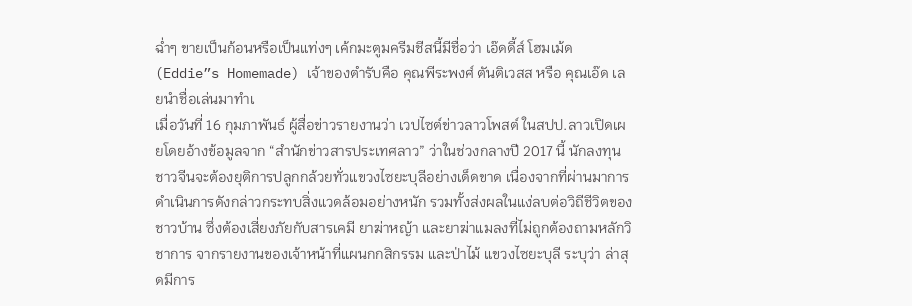ฉ่ำๆ ขายเป็นก้อนหรือเป็นแท่งๆ เค้กมะตูมครีมชีสนี้มีชื่อว่า เอ๊ดดี้ส์ โฮมเม้ด (Eddie”s Homemade) เจ้าของตำรับคือ คุณพีระพงศ์ ตันติเวสส หรือ คุณเอ๊ด เลยนำชื่อเล่นมาทำเ
เมื่อวันที่ 16 กุมภาพันธ์ ผู้สื่อข่าวรายงานว่า เวปไซต์ข่าวลาวโพสต์ ในสปป.ลาวเปิดเผยโดยอ้างข้อมูลจาก “สำนักข่าวสารประเทศลาว” ว่าในช่วงกลางปี 2017 นี้ นักลงทุนชาวจีนจะต้องยุติการปลูกกล้วยทั่วแขวงไซยะบุลีอย่างเด็ดขาด เนื่องจากที่ผ่านมาการดำเนินการดังกล่าวกระทบสิ่งแวดล้อมอย่างหนัก รวมทั้งส่งผลในแง่ลบต่อวิถีชีวิตของชาวบ้าน ซึ่งต้องเสี่ยงภัยกับสารเคมี ยาฆ่าหญ้า และยาฆ่าแมลงที่ไม่ถูกต้องถามหลักวิชาการ จากรายงานของเจ้าหน้าที่แผนกกสิกรรม และป่าไม้ แขวงไซยะบุลี ระบุว่า ล่าสุดมีการ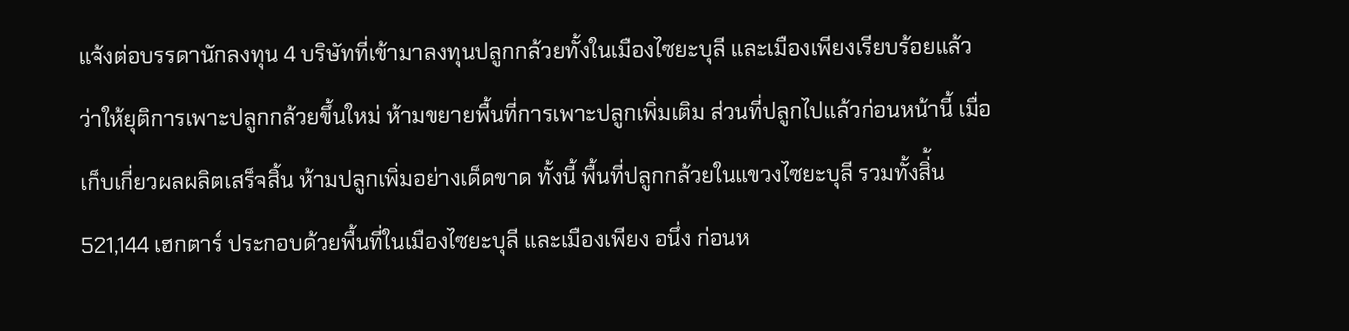แจ้งต่อบรรดานักลงทุน 4 บริษัทที่เข้ามาลงทุนปลูกกล้วยทั้งในเมืองไซยะบุลี และเมืองเพียงเรียบร้อยแล้ว ว่าให้ยุติการเพาะปลูกกล้วยขึ้นใหม่ ห้ามขยายพื้นที่การเพาะปลูกเพิ่มเติม ส่วนที่ปลูกไปแล้วก่อนหน้านี้ เมื่อเก็บเกี่ยวผลผลิตเสร็จสิ้น ห้ามปลูกเพิ่มอย่างเด็ดขาด ทั้งนี้ พื้นที่ปลูกกล้วยในแขวงไซยะบุลี รวมทั้งสิ่้น 521,144 เฮกตาร์ ประกอบด้วยพื้นที่ในเมืองไซยะบุลี และเมืองเพียง อนึ่ง ก่อนห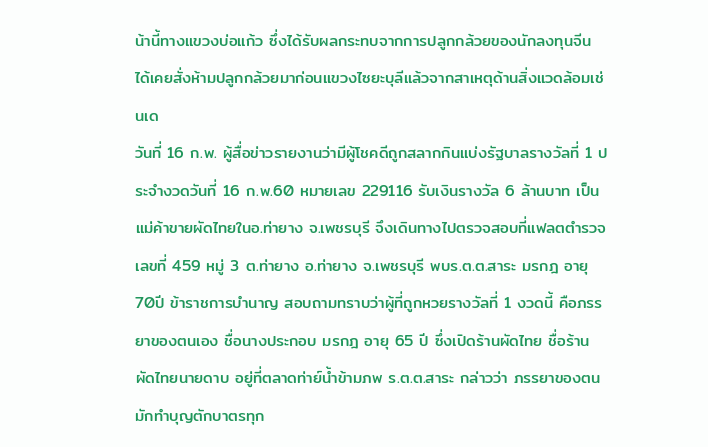น้านี้ทางแขวงบ่อแก้ว ซึ่งได้รับผลกระทบจากการปลูกกล้วยของนักลงทุนจีน ได้เคยสั่งห้ามปลูกกล้วยมาก่อนแขวงไซยะบุลีแล้วจากสาเหตุด้านสิ่งแวดล้อมเช่นเด
วันที่ 16 ก.พ. ผู้สื่อข่าวรายงานว่ามีผู้โชคดีถูกสลากกินแบ่งรัฐบาลรางวัลที่ 1 ประจำงวดวันที่ 16 ก.พ.60 หมายเลข 229116 รับเงินรางวัล 6 ล้านบาท เป็นแม่ค้าขายผัดไทยในอ.ท่ายาง จ.เพชรบุรี จึงเดินทางไปตรวจสอบที่แฟลตตำรวจ เลขที่ 459 หมู่ 3 ต.ท่ายาง อ.ท่ายาง จ.เพชรบุรี พบร.ต.ต.สาระ มรกฎ อายุ 70ปี ข้าราชการบำนาญ สอบถามทราบว่าผู้ที่ถูกหวยรางวัลที่ 1 งวดนี้ คือภรรยาของตนเอง ชื่อนางประกอบ มรกฎ อายุ 65 ปี ซึ่งเปิดร้านผัดไทย ชื่อร้านผัดไทยนายดาบ อยู่ที่ตลาดท่าย์น้ำข้ามภพ ร.ต.ต.สาระ กล่าวว่า ภรรยาของตนมักทำบุญตักบาตรทุก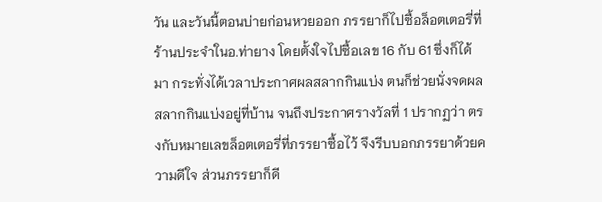วัน และวันนี้ตอนบ่ายก่อนหวยออก ภรรยาก็ไปซื้อล็อตเตอรี่ที่ร้านประจำในอ.ท่ายาง โดยตั้งใจไปซื้อเลข 16 กับ 61 ซึ่งก็ได้มา กระทั่งได้เวลาประกาศผลสลากกินแบ่ง ตนก็ช่วยนั่งจดผลสลากกินแบ่งอยู่ที่บ้าน จนถึงประกาศรางวัลที่ 1 ปรากฏว่า ตรงกับหมายเลขล็อตเตอรี่ที่ภรรยาซื้อไว้ จึงรีบบอกภรรยาด้วยความดีใจ ส่วนภรรยาก็ดี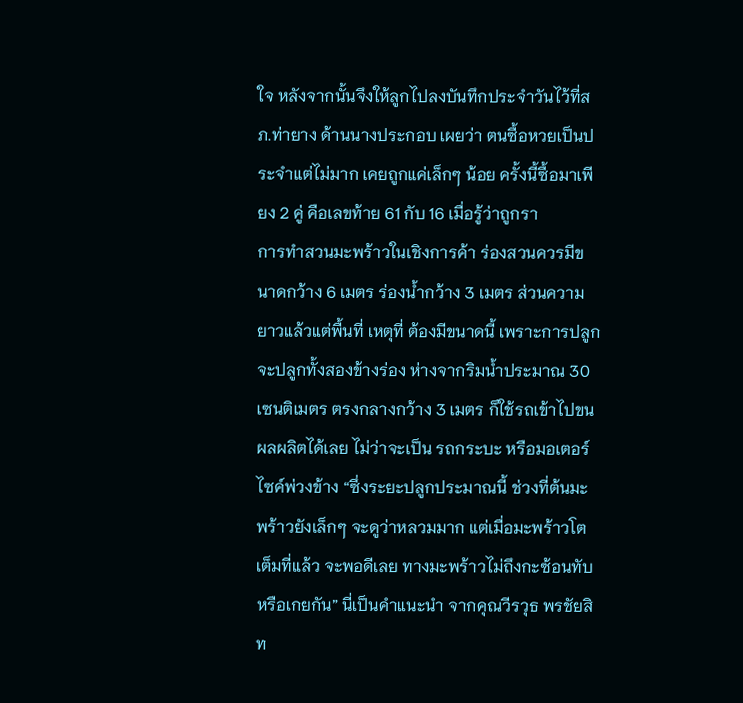ใจ หลังจากนั้นจึงให้ลูกไปลงบันทึกประจำวันไว้ที่สภ.ท่ายาง ด้านนางประกอบ เผยว่า ตนซื้อหวยเป็นประจำแต่ไม่มาก เคยถูกแค่เล็กๆ น้อย ครั้งนี้ซื้อมาเพียง 2 คู่ คือเลขท้าย 61 กับ 16 เมื่อรู้ว่าถูกรา
การทำสวนมะพร้าวในเชิงการค้า ร่องสวนควรมีขนาดกว้าง 6 เมตร ร่องน้ำกว้าง 3 เมตร ส่วนความยาวแล้วแต่พื้นที่ เหตุที่ ต้องมีขนาดนี้ เพราะการปลูก จะปลูกทั้งสองข้างร่อง ห่างจากริมน้ำประมาณ 30 เซนติเมตร ตรงกลางกว้าง 3 เมตร ก็ใช้รถเข้าไปขนผลผลิตได้เลย ไม่ว่าจะเป็น รถกระบะ หรือมอเตอร์ไซค์พ่วงข้าง “ซึ่งระยะปลูกประมาณนี้ ช่วงที่ต้นมะพร้าวยังเล็กๆ จะดูว่าหลวมมาก แต่เมื่อมะพร้าวโตเต็มที่แล้ว จะพอดีเลย ทางมะพร้าวไม่ถึงกะซ้อนทับ หรือเกยกัน” นี่เป็นคำแนะนำ จากคุณวีรวุธ พรชัยสิท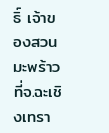ธิ์ เจ้าของสวนมะพร้าว ที่จ.ฉะเชิงเทรา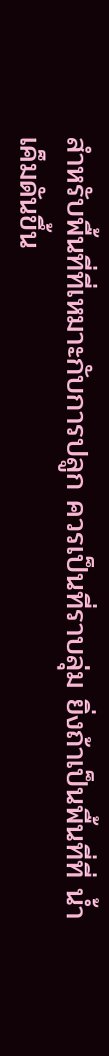สำหรับพื้นที่ที่เหมาะกับการปลูก ควรเป็นที่ราบลุ่ม ยิ่งถ้าเป็นพื้นที่ที่ น้ำเค็มดันขึ้น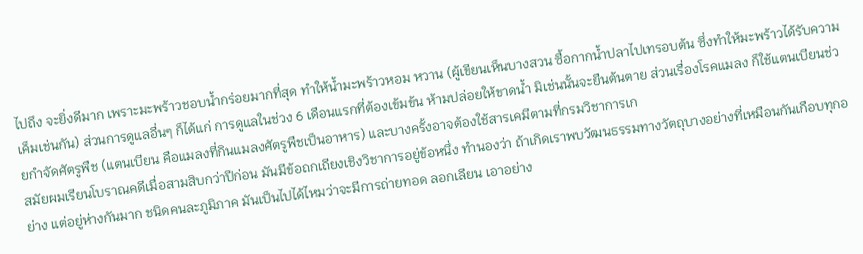ไปถึง จะยิ่งดีมาก เพราะมะพร้าวชอบน้ำกร่อยมากที่สุด ทำให้น้ำมะพร้าวหอม หวาน (ผู้เขียนเห็นบางสวน ซื้อกากน้ำปลาไปเทรอบต้น ซึ่งทำให้มะพร้าวได้รับความเค็มเช่นกัน) ส่วนการดูแลอื่นๆ ก็ได้แก่ การดูแลในช่วง 6 เดือนแรกที่ต้องเข้มข้น ห้ามปล่อยให้ขาดน้ำ มิเช่นนั้นจะยืนต้นตาย ส่วนเรื่องโรคแมลง ก็ใช้แตนเบียนช่วยกำจัดศัตรูพืช (แตนเบียน คือแมลงที่กินแมลงศัตรูพืชเป็นอาหาร) และบางครั้งอาจต้องใช้สารเคมีตามที่กรมวิชาการเก
สมัยผมเรียนโบราณคดีเมื่อสามสิบกว่าปีก่อน มันมีข้อถกเถียงเชิงวิชาการอยู่ข้อหนึ่ง ทำนองว่า ถ้าเกิดเราพบวัฒนธรรมทางวัตถุบางอย่างที่เหมือนกันเกือบทุกอย่าง แต่อยู่ห่างกันมาก ชนิดคนละภูมิภาค มันเป็นไปได้ไหมว่าจะมีการถ่ายทอด ลอกเลียน เอาอย่าง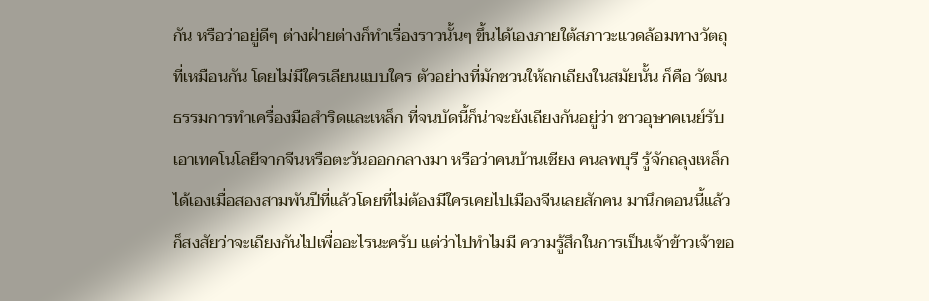กัน หรือว่าอยู่ดีๆ ต่างฝ่ายต่างก็ทำเรื่องราวนั้นๆ ขึ้นได้เองภายใต้สภาวะแวดล้อมทางวัตถุที่เหมือนกัน โดยไม่มีใครเลียนแบบใคร ตัวอย่างที่มักชวนให้ถกเถียงในสมัยนั้น ก็คือ วัฒนธรรมการทำเครื่องมือสำริดและเหล็ก ที่จนบัดนี้ก็น่าจะยังเถียงกันอยู่ว่า ชาวอุษาคเนย์รับเอาเทคโนโลยีจากจีนหรือตะวันออกกลางมา หรือว่าคนบ้านเชียง คนลพบุรี รู้จักถลุงเหล็กได้เองเมื่อสองสามพันปีที่แล้วโดยที่ไม่ต้องมีใครเคยไปเมืองจีนเลยสักคน มานึกตอนนี้แล้วก็สงสัยว่าจะเถียงกันไปเพื่ออะไรนะครับ แต่ว่าไปทำไมมี ความรู้สึกในการเป็นเจ้าข้าวเจ้าขอ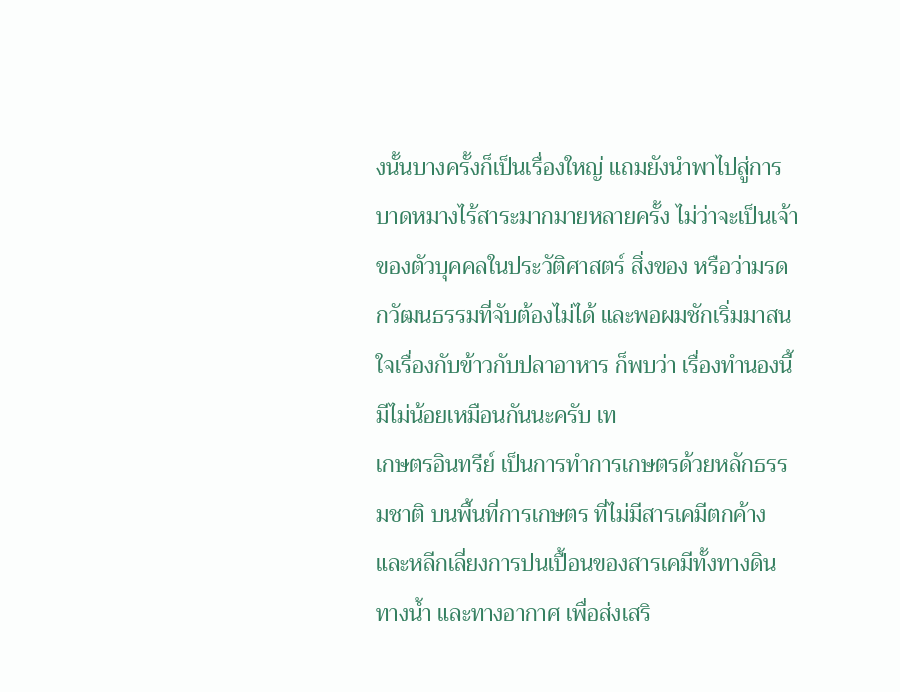งนั้นบางครั้งก็เป็นเรื่องใหญ่ แถมยังนำพาไปสู่การบาดหมางไร้สาระมากมายหลายครั้ง ไม่ว่าจะเป็นเจ้าของตัวบุคคลในประวัติศาสตร์ สิ่งของ หรือว่ามรดกวัฒนธรรมที่จับต้องไม่ได้ และพอผมชักเริ่มมาสนใจเรื่องกับข้าวกับปลาอาหาร ก็พบว่า เรื่องทำนองนี้มีไม่น้อยเหมือนกันนะครับ เท
เกษตรอินทรีย์ เป็นการทำการเกษตรด้วยหลักธรรมชาติ บนพื้นที่การเกษตร ที่ไม่มีสารเคมีตกค้าง และหลีกเลี่ยงการปนเปื้อนของสารเคมีทั้งทางดิน ทางน้ำ และทางอากาศ เพื่อส่งเสริ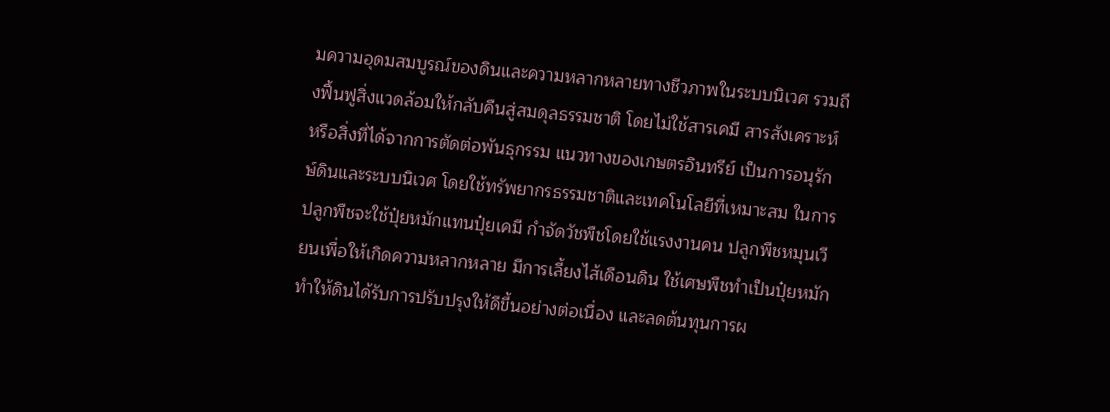มความอุดมสมบูรณ์ของดินและความหลากหลายทางชีวภาพในระบบนิเวศ รวมถึงฟื้นฟูสิ่งแวดล้อมให้กลับคืนสู่สมดุลธรรมชาติ โดยไม่ใช้สารเคมี สารสังเคราะห์ หรือสิ่งที่ได้จากการตัดต่อพันธุกรรม แนวทางของเกษตรอินทรีย์ เป็นการอนุรักษ์ดินและระบบนิเวศ โดยใช้ทรัพยากรธรรมชาติและเทคโนโลยีที่เหมาะสม ในการปลูกพืชจะใช้ปุ๋ยหมักแทนปุ๋ยเคมี กำจัดวัชพืชโดยใช้แรงงานคน ปลูกพืชหมุนเวียนเพื่อให้เกิดความหลากหลาย มีการเลี้ยงไส้เดือนดิน ใช้เศษพืชทำเป็นปุ๋ยหมัก ทำให้ดินได้รับการปรับปรุงให้ดีขึ้นอย่างต่อเนื่อง และลดต้นทุนการผ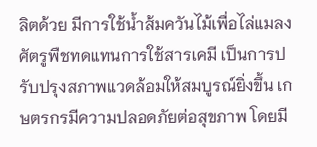ลิตด้วย มีการใช้น้ำส้มควันไม้เพื่อไล่แมลงศัตรูพืชทดแทนการใช้สารเคมี เป็นการปรับปรุงสภาพแวดล้อมให้สมบูรณ์ยิ่งขึ้น เกษตรกรมีความปลอดภัยต่อสุขภาพ โดยมี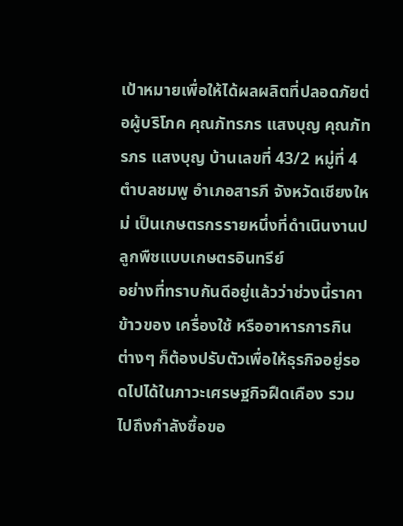เป้าหมายเพื่อให้ได้ผลผลิตที่ปลอดภัยต่อผู้บริโภค คุณภัทรภร แสงบุญ คุณภัทรภร แสงบุญ บ้านเลขที่ 43/2 หมู่ที่ 4 ตำบลชมพู อำเภอสารภี จังหวัดเชียงใหม่ เป็นเกษตรกรรายหนึ่งที่ดำเนินงานปลูกพืชแบบเกษตรอินทรีย์
อย่างที่ทราบกันดีอยู่แล้วว่าช่วงนี้ราคาข้าวของ เครื่องใช้ หรืออาหารการกินต่างๆ ก็ต้องปรับตัวเพื่อให้ธุรกิจอยู่รอดไปได้ในภาวะเศรษฐกิจฝืดเคือง รวมไปถึงกำลังซื้อขอ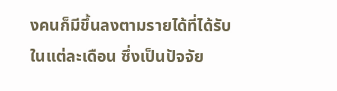งคนก็มีขึ้นลงตามรายได้ที่ได้รับในแต่ละเดือน ซึ่งเป็นปัจจัย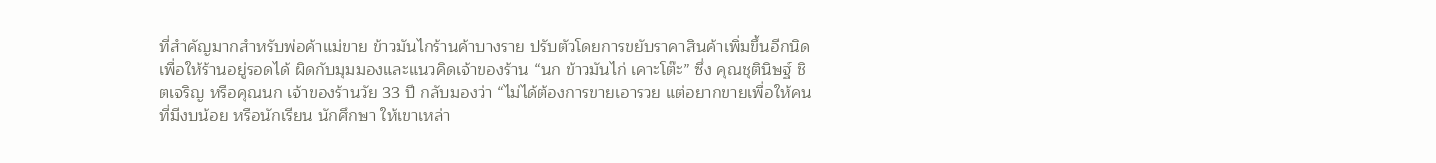ที่สำคัญมากสำหรับพ่อค้าแม่ขาย ข้าวมันไกร้านค้าบางราย ปรับตัวโดยการขยับราคาสินค้าเพิ่มขึ้นอีกนิด เพื่อให้ร้านอยู่รอดได้ ผิดกับมุมมองและแนวคิดเจ้าของร้าน “นก ข้าวมันไก่ เคาะโต๊ะ” ซึ่ง คุณชุตินิษฐ์ ชิตเจริญ หรือคุณนก เจ้าของร้านวัย 33 ปี กลับมองว่า “ไม่ได้ต้องการขายเอารวย แต่อยากขายเพื่อให้คนที่มีงบน้อย หรือนักเรียน นักศึกษา ให้เขาเหล่า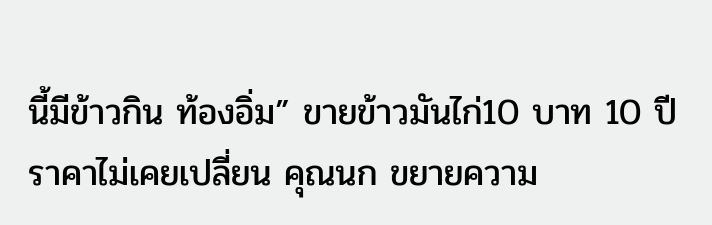นี้มีข้าวกิน ท้องอิ่ม” ขายข้าวมันไก่10 บาท 10 ปี ราคาไม่เคยเปลี่ยน คุณนก ขยายความ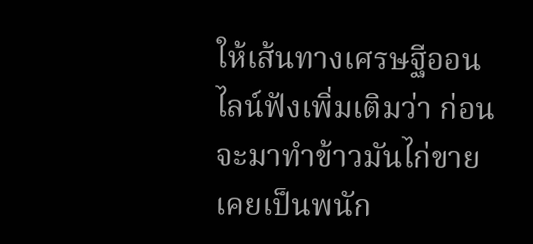ให้เส้นทางเศรษฐีออนไลน์ฟังเพิ่มเติมว่า ก่อนจะมาทำข้าวมันไก่ขาย เคยเป็นพนัก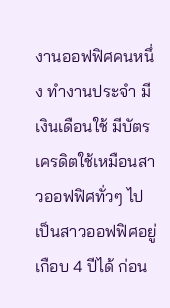งานออฟฟิศคนหนึ่ง ทำงานประจำ มีเงินเดือนใช้ มีบัตรเครดิตใช้เหมือนสาวออฟฟิศทั่วๆ ไป เป็นสาวออฟฟิศอยู่เกือบ 4 ปีได้ ก่อน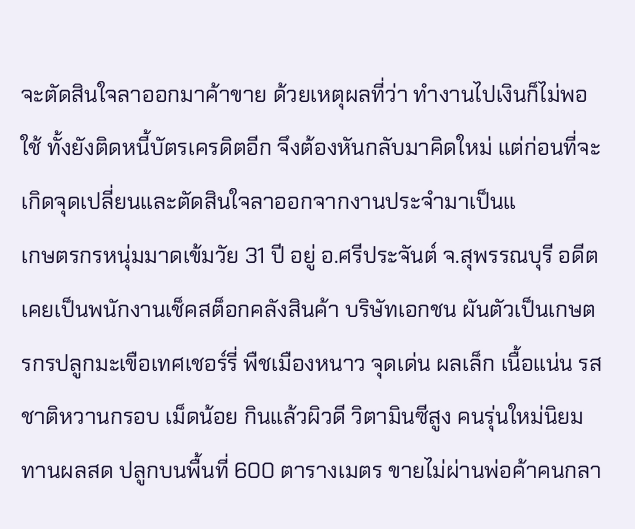จะตัดสินใจลาออกมาค้าขาย ด้วยเหตุผลที่ว่า ทำงานไปเงินก็ไม่พอใช้ ทั้งยังติดหนี้บัตรเครดิตอีก จึงต้องหันกลับมาคิดใหม่ แต่ก่อนที่จะเกิดจุดเปลี่ยนและตัดสินใจลาออกจากงานประจำมาเป็นแ
เกษตรกรหนุ่มมาดเข้มวัย 31 ปี อยู่ อ.ศรีประจันต์ จ.สุพรรณบุรี อดีตเคยเป็นพนักงานเช็คสต็อกคลังสินค้า บริษัทเอกชน ผันตัวเป็นเกษตรกรปลูกมะเขือเทศเชอร์รี่ พืชเมืองหนาว จุดเด่น ผลเล็ก เนื้อแน่น รสชาติหวานกรอบ เม็ดน้อย กินแล้วผิวดี วิตามินซีสูง คนรุ่นใหม่นิยมทานผลสด ปลูกบนพื้นที่ 600 ตารางเมตร ขายไม่ผ่านพ่อค้าคนกลา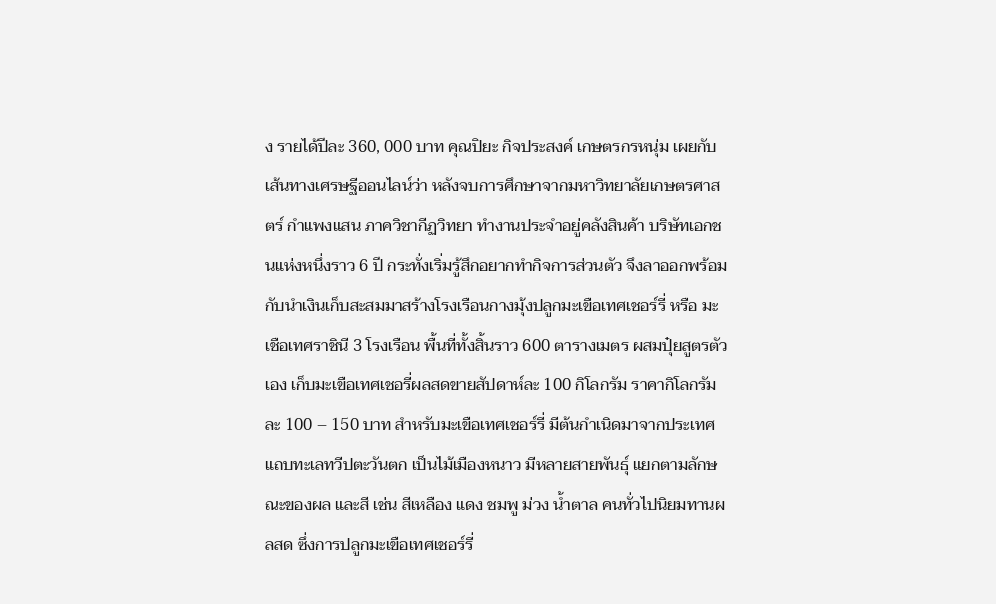ง รายได้ปีละ 360, 000 บาท คุณปิยะ กิจประสงค์ เกษตรกรหนุ่ม เผยกับเส้นทางเศรษฐีออนไลน์ว่า หลังจบการศึกษาจากมหาวิทยาลัยเกษตรศาสตร์ กำแพงแสน ภาควิชากีฏวิทยา ทำงานประจำอยู่คลังสินค้า บริษัทเอกชนแห่งหนึ่งราว 6 ปี กระทั่งเริ่มรู้สึกอยากทำกิจการส่วนตัว จึงลาออกพร้อมกับนำเงินเก็บสะสมมาสร้างโรงเรือนกางมุ้งปลูกมะเขือเทศเชอร์รี่ หรือ มะเชือเทศราชินี 3 โรงเรือน พื้นที่ทั้งสิ้นราว 600 ตารางเมตร ผสมปุ๋ยสูตรตัวเอง เก็บมะเขือเทศเชอรี่ผลสดขายสัปดาห์ละ 100 กิโลกรัม ราคากิโลกรัมละ 100 – 150 บาท สำหรับมะเขือเทศเชอร์รี่ มีต้นกำเนิดมาจากประเทศแถบทะเลทวีปตะวันตก เป็นไม้เมืองหนาว มีหลายสายพันธุ์ แยกตามลักษณะของผล และสี เช่น สีเหลือง แดง ชมพู ม่วง น้ำตาล คนทั่วไปนิยมทานผลสด ซึ่งการปลูกมะเขือเทศเชอร์รี่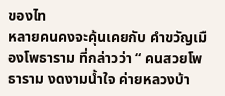ของไท
หลายคนคงจะคุ้นเคยกับ คำขวัญเมืองโพธาราม ที่กล่าวว่า “ คนสวยโพธาราม งดงามน้ำใจ ค่ายหลวงบ้า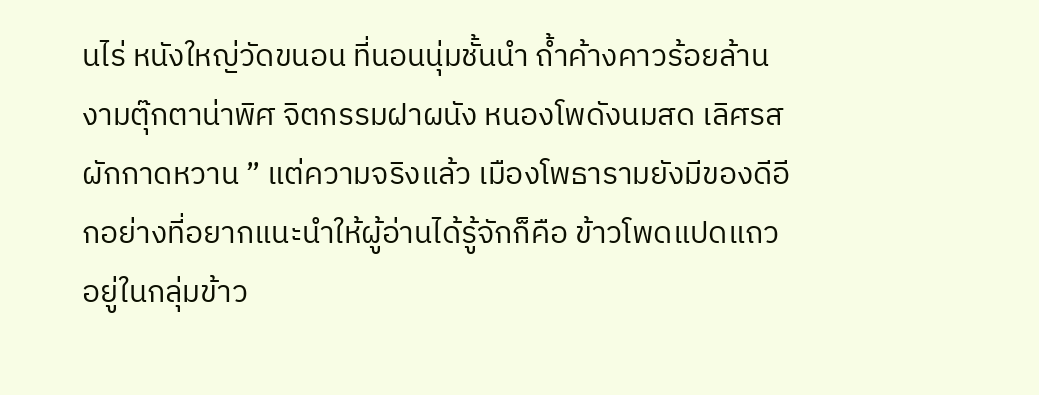นไร่ หนังใหญ่วัดขนอน ที่นอนนุ่มชั้นนำ ถ้ำค้างคาวร้อยล้าน งามตุ๊กตาน่าพิศ จิตกรรมฝาผนัง หนองโพดังนมสด เลิศรสผักกาดหวาน ” แต่ความจริงแล้ว เมืองโพธารามยังมีของดีอีกอย่างที่อยากแนะนำให้ผู้อ่านได้รู้จักก็คือ ข้าวโพดแปดแถว อยู่ในกลุ่มข้าว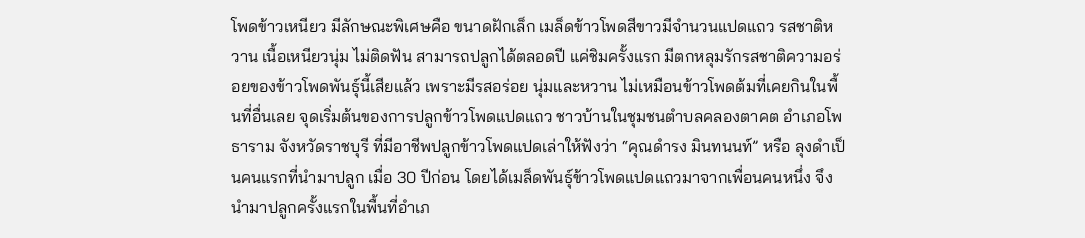โพดข้าวเหนียว มีลักษณะพิเศษคือ ขนาดฝักเล็ก เมล็ดข้าวโพดสีขาวมีจำนวนแปดแถว รสชาติหวาน เนื้อเหนียวนุ่ม ไม่ติดฟัน สามารถปลูกได้ตลอดปี แค่ชิมครั้งแรก มีตกหลุมรักรสชาติความอร่อยของข้าวโพดพันธุ์นี้เสียแล้ว เพราะมีรสอร่อย นุ่มและหวาน ไม่เหมือนข้าวโพดต้มที่เคยกินในพื้นที่อื่นเลย จุดเริ่มต้นของการปลูกข้าวโพดแปดแถว ชาวบ้านในชุมชนตำบลคลองตาคต อำเภอโพธาราม จังหวัดราชบุรี ที่มีอาชีพปลูกข้าวโพดแปดเล่าให้ฟังว่า “คุณดำรง มินทนนท์” หรือ ลุงดำเป็นคนแรกที่นำมาปลูก เมื่อ 30 ปีก่อน โดยได้เมล็ดพันธุ์ข้าวโพดแปดแถวมาจากเพื่อนคนหนึ่ง จึงนำมาปลูกครั้งแรกในพื้นที่อำเภ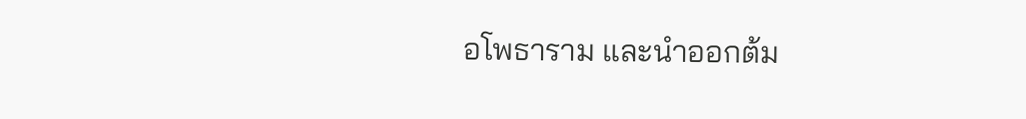อโพธาราม และนำออกต้ม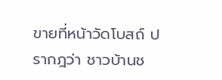ขายที่หน้าวัดโบสถ์ ปรากฎว่า ชาวบ้านช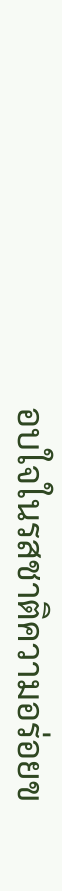อบใจในรสชาติความอร่อยข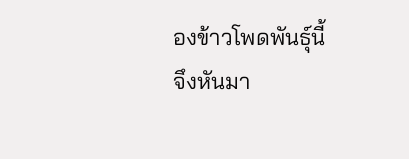องข้าวโพดพันธุ์นี้ จึงหันมา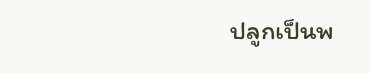ปลูกเป็นพ